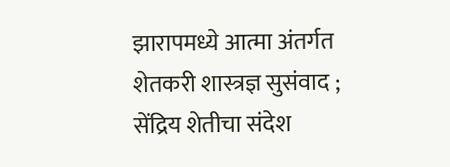झारापमध्ये आत्मा अंतर्गत शेतकरी शास्त्रज्ञ सुसंवाद ; सेंद्रिय शेतीचा संदेश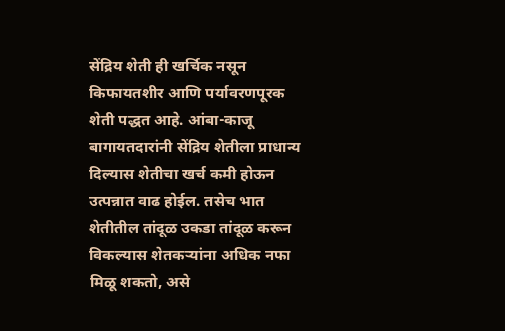सेंद्रिय शेती ही खर्चिक नसून किफायतशीर आणि पर्यावरणपूरक शेती पद्धत आहे. आंबा-काजू बागायतदारांनी सेंद्रिय शेतीला प्राधान्य दिल्यास शेतीचा खर्च कमी होऊन उत्पन्नात वाढ होईल. तसेच भात शेतीतील तांदूळ उकडा तांदूळ करून विकल्यास शेतकऱ्यांना अधिक नफा मिळू शकतो, असे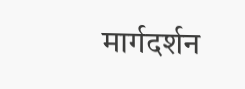मार्गदर्शन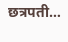छत्रपती…